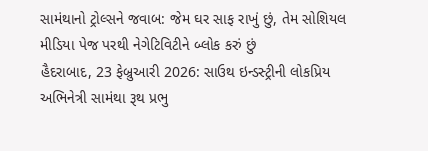સામંથાનો ટ્રોલ્સને જવાબ: જેમ ઘર સાફ રાખું છું, તેમ સોશિયલ મીડિયા પેજ પરથી નેગેટિવિટીને બ્લોક કરું છું
હૈદરાબાદ, 23 ફેબ્રુઆરી 2026: સાઉથ ઇન્ડસ્ટ્રીની લોકપ્રિય અભિનેત્રી સામંથા રૂથ પ્રભુ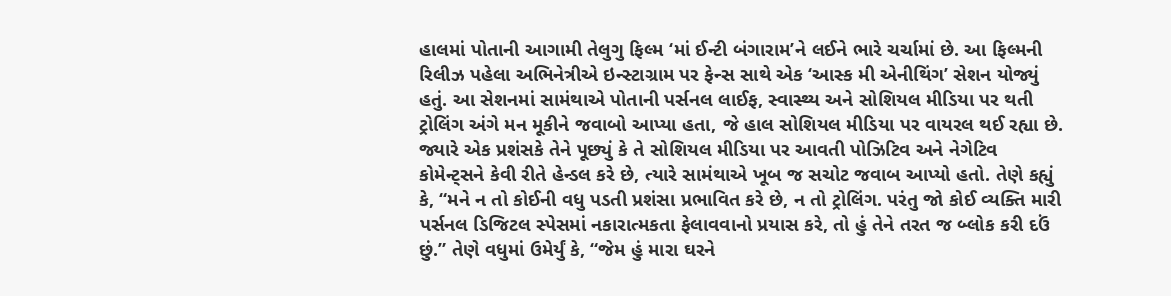હાલમાં પોતાની આગામી તેલુગુ ફિલ્મ ‘માં ઈન્ટી બંગારામ’ને લઈને ભારે ચર્ચામાં છે. આ ફિલ્મની રિલીઝ પહેલા અભિનેત્રીએ ઇન્સ્ટાગ્રામ પર ફેન્સ સાથે એક ‘આસ્ક મી એનીથિંગ’ સેશન યોજ્યું હતું. આ સેશનમાં સામંથાએ પોતાની પર્સનલ લાઈફ, સ્વાસ્થ્ય અને સોશિયલ મીડિયા પર થતી ટ્રોલિંગ અંગે મન મૂકીને જવાબો આપ્યા હતા, જે હાલ સોશિયલ મીડિયા પર વાયરલ થઈ રહ્યા છે.
જ્યારે એક પ્રશંસકે તેને પૂછ્યું કે તે સોશિયલ મીડિયા પર આવતી પોઝિટિવ અને નેગેટિવ કોમેન્ટ્સને કેવી રીતે હેન્ડલ કરે છે, ત્યારે સામંથાએ ખૂબ જ સચોટ જવાબ આપ્યો હતો. તેણે કહ્યું કે, “મને ન તો કોઈની વધુ પડતી પ્રશંસા પ્રભાવિત કરે છે, ન તો ટ્રોલિંગ. પરંતુ જો કોઈ વ્યક્તિ મારી પર્સનલ ડિજિટલ સ્પેસમાં નકારાત્મકતા ફેલાવવાનો પ્રયાસ કરે, તો હું તેને તરત જ બ્લોક કરી દઉં છું.” તેણે વધુમાં ઉમેર્યું કે, “જેમ હું મારા ઘરને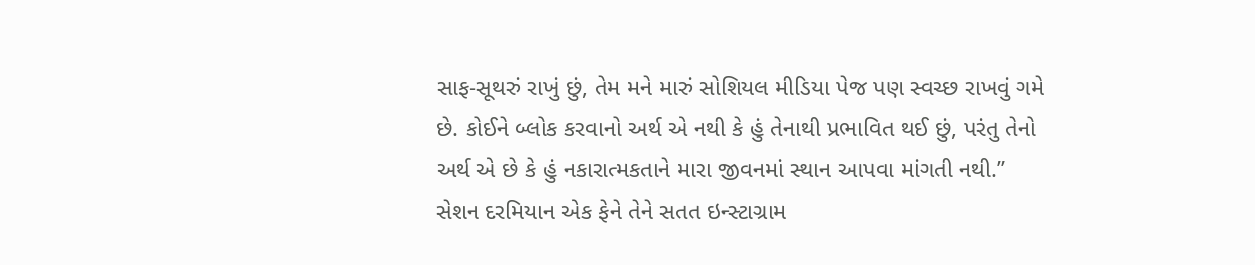સાફ-સૂથરું રાખું છું, તેમ મને મારું સોશિયલ મીડિયા પેજ પણ સ્વચ્છ રાખવું ગમે છે. કોઈને બ્લોક કરવાનો અર્થ એ નથી કે હું તેનાથી પ્રભાવિત થઈ છું, પરંતુ તેનો અર્થ એ છે કે હું નકારાત્મકતાને મારા જીવનમાં સ્થાન આપવા માંગતી નથી.”
સેશન દરમિયાન એક ફેને તેને સતત ઇન્સ્ટાગ્રામ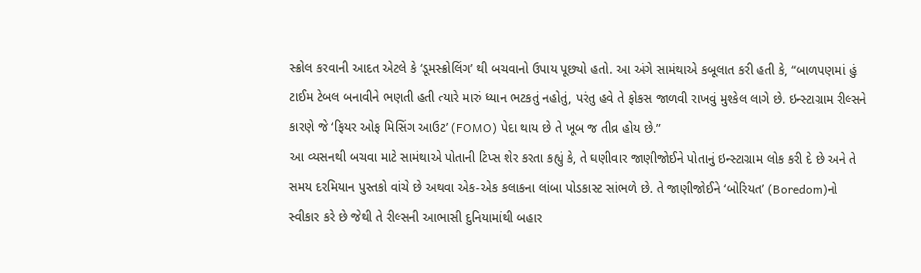સ્ક્રોલ કરવાની આદત એટલે કે ‘ડૂમસ્ક્રોલિંગ’ થી બચવાનો ઉપાય પૂછ્યો હતો. આ અંગે સામંથાએ કબૂલાત કરી હતી કે, “બાળપણમાં હું ટાઈમ ટેબલ બનાવીને ભણતી હતી ત્યારે મારું ધ્યાન ભટકતું નહોતું, પરંતુ હવે તે ફોકસ જાળવી રાખવું મુશ્કેલ લાગે છે. ઇન્સ્ટાગ્રામ રીલ્સને કારણે જે ‘ફિયર ઓફ મિસિંગ આઉટ’ (FOMO) પેદા થાય છે તે ખૂબ જ તીવ્ર હોય છે.”
આ વ્યસનથી બચવા માટે સામંથાએ પોતાની ટિપ્સ શેર કરતા કહ્યું કે, તે ઘણીવાર જાણીજોઈને પોતાનું ઇન્સ્ટાગ્રામ લોક કરી દે છે અને તે સમય દરમિયાન પુસ્તકો વાંચે છે અથવા એક-એક કલાકના લાંબા પોડકાસ્ટ સાંભળે છે. તે જાણીજોઈને ‘બોરિયત’ (Boredom)નો સ્વીકાર કરે છે જેથી તે રીલ્સની આભાસી દુનિયામાંથી બહાર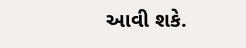આવી શકે.